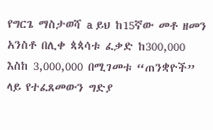የግርጌ ማስታወሻ a ይህ ከ15ኛው መቶ ዘመን አንስቶ በሊቀ ጳጳሳቱ ፈቃድ ከ300,000 እስከ 3,000,000 በሚገመቱ “ጠንቋዮች” ላይ የተፈጸመውን ግድያ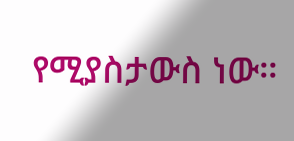የሚያስታውስ ነው።